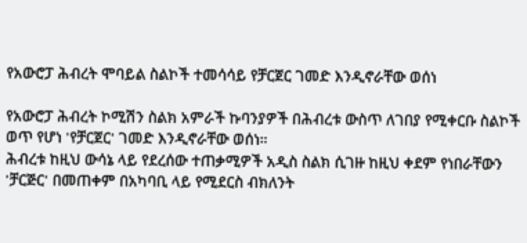የአውሮፓ ሕብረት ሞባይል ስልኮች ተመሳሳይ የቻርጀር ገመድ እንዲኖራቸው ወሰነ

የአውሮፓ ሕብረት ኮሚሽን ስልክ አምራች ኩባንያዎች በሕብረቱ ውስጥ ለገበያ የሚቀርቡ ስልኮች ወጥ የሆነ 'የቻርጀር' ገመድ እንዲኖራቸው ወሰነ።
ሕብረቱ ከዚህ ውሳኔ ላይ የደረሰው ተጠቃሚዎች አዲስ ስልክ ሲገዙ ከዚህ ቀደም የነበራቸውን 'ቻርጅር' በመጠቀም በአካባቢ ላይ የሚደርስ ብክለንት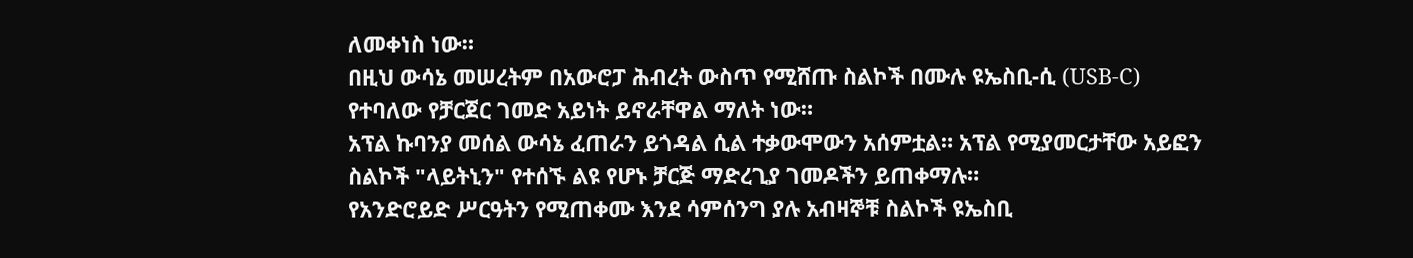ለመቀነስ ነው።
በዚህ ውሳኔ መሠረትም በአውሮፓ ሕብረት ውስጥ የሚሸጡ ስልኮች በሙሉ ዩኤስቢ-ሲ (USB-C) የተባለው የቻርጀር ገመድ አይነት ይኖራቸዋል ማለት ነው።
አፕል ኩባንያ መሰል ውሳኔ ፈጠራን ይጎዳል ሲል ተቃውሞውን አሰምቷል። አፕል የሚያመርታቸው አይፎን ስልኮች "ላይትኒን" የተሰኙ ልዩ የሆኑ ቻርጅ ማድረጊያ ገመዶችን ይጠቀማሉ።
የአንድሮይድ ሥርዓትን የሚጠቀሙ እንደ ሳምሰንግ ያሉ አብዛኞቹ ስልኮች ዩኤስቢ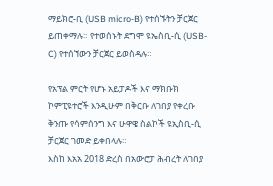ማይክሮ-ቢ (USB micro-B) የተሰኙትን ቻርጀር ይጠቀማሉ። የተወሰኑት ደግሞ ዩኤስቢ-ሲ (USB-C) የተሰኘውን ቻርጀር ይወስዳሉ።

የአፕል ምርት የሆኑ አይፓዶች እና ማክቡክ ኮምፒዩተሮች እንዲሁም በቅርቡ ለገበያ የቀረቡ ቅንጡ የሳምሰንግ እና ሁዋዌ ስልኮች ዩኢስቢ-ሲ ቻርጀር ገመድ ይቀበላሉ።
እስከ እአአ 2018 ድረስ በአውሮፓ ሕብረት ለገበያ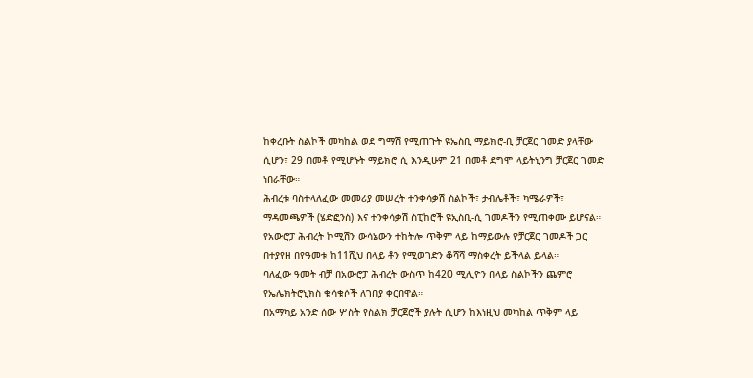ከቀረቡት ስልኮች መካከል ወደ ግማሽ የሚጠጉት ዩኤስቢ ማይክሮ-ቢ ቻርጀር ገመድ ያላቸው ሲሆን፣ 29 በመቶ የሚሆኑት ማይክሮ ሲ እንዲሁም 21 በመቶ ደግሞ ላይትኒንግ ቻርጀር ገመድ ነበራቸው።
ሕብረቱ ባስተላለፈው መመሪያ መሠረት ተንቀሳቃሽ ስልኮች፣ ታብሌቶች፣ ካሜራዎች፣ ማዳመጫዎች (ሄድፎንስ) እና ተንቀሳቃሽ ስፒከሮች ዩኢስቢ-ሲ ገመዶችን የሚጠቀሙ ይሆናል።
የአውሮፓ ሕብረት ኮሚሽን ውሳኔውን ተከትሎ ጥቅም ላይ ከማይውሉ የቻርጀር ገመዶች ጋር በተያየዘ በየዓመቱ ከ11ሺህ በላይ ቶን የሚወገድን ቆሻሻ ማስቀረት ይችላል ይላል።
ባለፈው ዓመት ብቻ በአውሮፓ ሕብረት ውስጥ ከ420 ሚሊዮን በላይ ስልኮችን ጨምሮ የኤሌክትሮኒክስ ቁሳቁሶች ለገበያ ቀርበዋል።
በአማካይ አንድ ሰው ሦስት የስልክ ቻርጀሮች ያሉት ሲሆን ከእነዚህ መካከል ጥቅም ላይ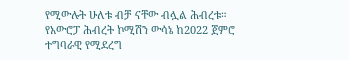የሚውሉት ሁለቱ ብቻ ናቸው ብሏል ሕብረቱ።
የአውሮፓ ሕብረት ኮሚሽን ውሳኔ ከ2022 ጀምሮ ተግባራዊ የሚደረግ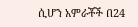ሲሆን አምራቾች በ24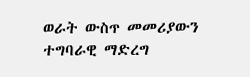ወራት ውስጥ መመሪያውን ተግባራዊ ማድረግ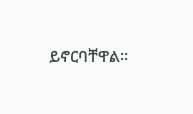ይኖርባቸዋል።